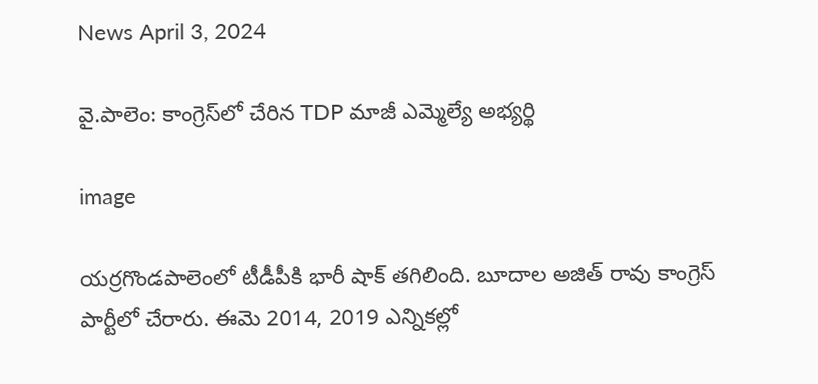News April 3, 2024

వై.పాలెం: కాంగ్రెస్‌లో చేరిన TDP మాజీ ఎమ్మెల్యే అభ్యర్థి

image

యర్రగొండపాలెంలో టీడీపీకి భారీ షాక్ తగిలింది. బూదాల అజిత్ రావు కాంగ్రెస్ పార్టీలో చేరారు. ఈమె 2014, 2019 ఎన్నికల్లో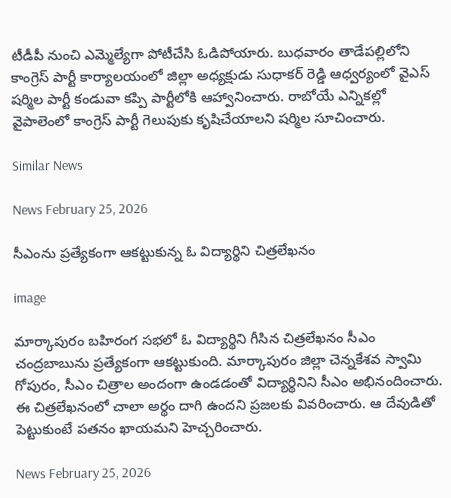టీడీపీ నుంచి ఎమ్మెల్యేగా పోటీచేసి ఓడిపోయారు. బుధవారం తాడేపల్లిలోని కాంగ్రెస్ పార్టీ కార్యాలయంలో జిల్లా అధ్యక్షుడు సుధాకర్ రెడ్డి ఆధ్వర్యంలో వైఎస్ షర్మిల పార్టీ కండువా కప్పి పార్టీలోకి ఆహ్వానించారు. రాబోయే ఎన్నికల్లో వైపాలెంలో కాంగ్రెస్ పార్టీ గెలుపుకు కృషిచేయాలని షర్మిల సూచించారు.

Similar News

News February 25, 2026

సీఎంను ప్రత్యేకంగా ఆకట్టుకున్న ఓ విద్యార్థిని చిత్రలేఖనం

image

మార్కాపురం బహిరంగ సభలో ఓ విద్యార్థిని గీసిన చిత్రలేఖనం సీఎం చంద్రబాబును ప్రత్యేకంగా ఆకట్టుకుంది. మార్కాపురం జిల్లా చెన్నకేశవ స్వామి గోపురం, సీఎం చిత్రాల అందంగా ఉండడంతో విద్యార్థినిని సీఎం అభినందించారు. ఈ చిత్రలేఖనంలో చాలా అర్థం దాగి ఉందని ప్రజలకు వివరించారు. ఆ దేవుడితో పెట్టుకుంటే పతనం ఖాయమని హెచ్చరించారు.

News February 25, 2026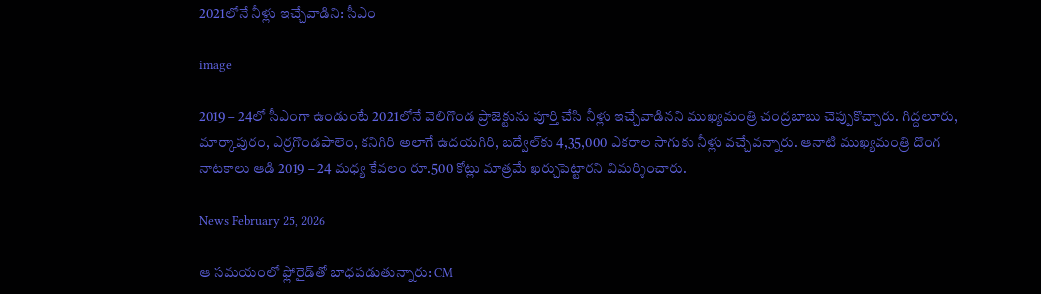2021లోనే నీళ్లు ఇచ్చేవాడిని: సీఎం

image

2019 – 24లో సీఎంగా ఉండుంటే 2021లోనే వెలిగొండ ప్రాజెక్టును పూర్తి చేసి నీళ్లు ఇచ్చేవాడినని ముఖ్యమంత్రి చంద్రబాబు చెప్పుకొచ్చారు. గిద్దలూరు, మార్కాపురం, ఎర్రగొండపాలెం, కనిగిరి అలాగే ఉదయగిరి, బద్వేల్‌కు 4,35,000 ఎకరాల సాగుకు నీళ్లు వచ్చేవన్నారు. ఆనాటి ముఖ్యమంత్రి దొంగ నాటకాలు ఆడి 2019 – 24 మధ్య కేవలం రూ.500 కోట్లు మాత్రమే ఖర్చుపెట్టారని విమర్శించారు.

News February 25, 2026

ఆ సమయంలో ఫ్లోరైడ్‌తో బాధపడుతున్నారు: CM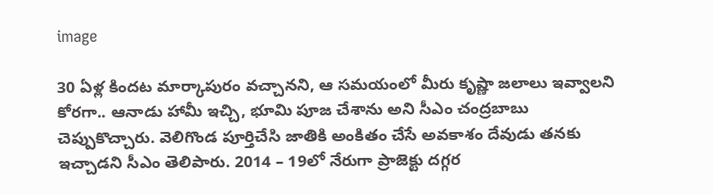image

30 ఏళ్ల కిందట మార్కాపురం వచ్చానని, ఆ సమయంలో మీరు కృష్ణా జలాలు ఇవ్వాలని కోరగా.. ఆనాడు హామీ ఇచ్చి, భూమి పూజ చేశాను అని సీఎం చంద్రబాబు చెప్పుకొచ్చారు. వెలిగొండ పూర్తిచేసి జాతికి అంకితం చేసే అవకాశం దేవుడు తనకు ఇచ్చాడని సీఎం తెలిపారు. 2014 – 19లో నేరుగా ప్రాజెక్టు దగ్గర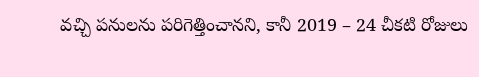వచ్చి పనులను పరిగెత్తించానని, కానీ 2019 – 24 చీకటి రోజులు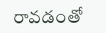రావడంతో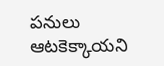పనులు ఆటకెక్కాయని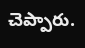చెప్పారు.